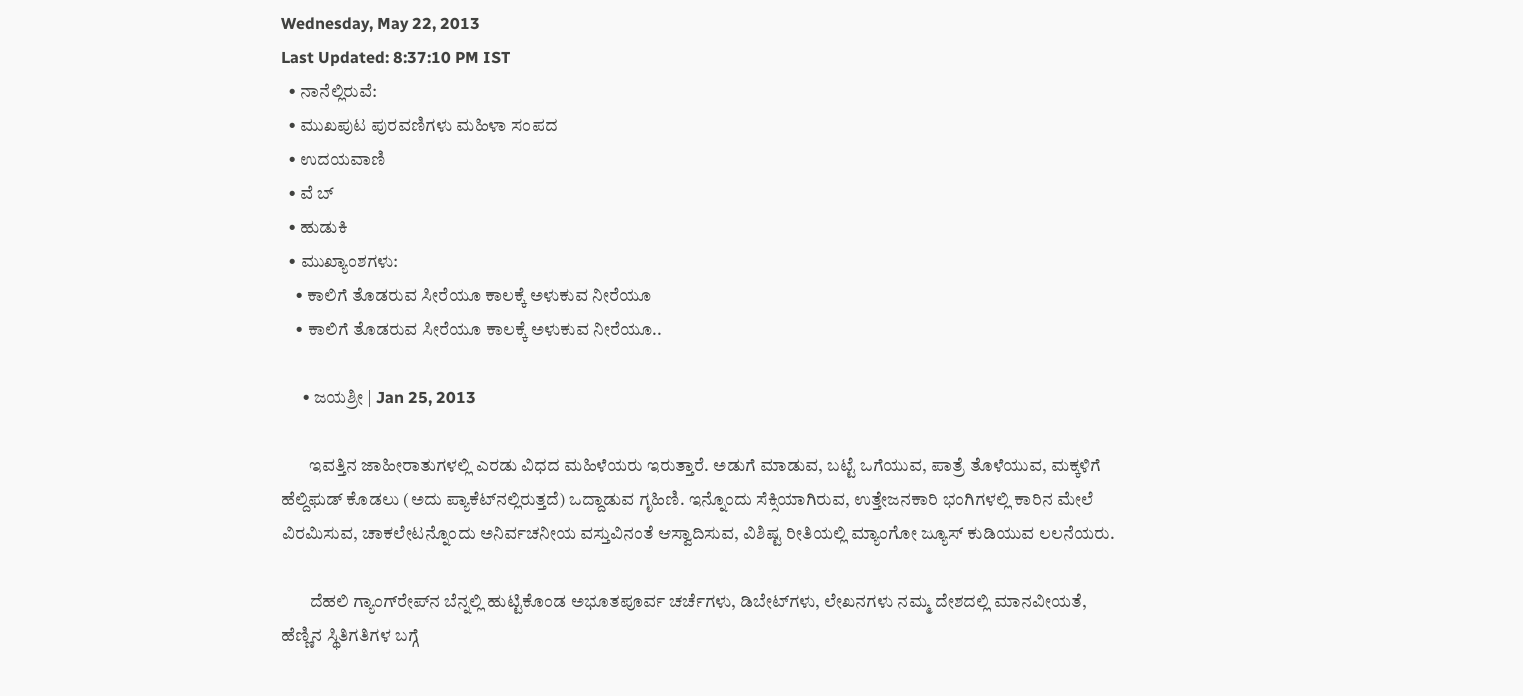Wednesday, May 22, 2013
Last Updated: 8:37:10 PM IST
  • ನಾನೆಲ್ಲಿರುವೆ:
  • ಮುಖಪುಟ ಪುರವಣಿಗಳು ಮಹಿಳಾ ಸಂಪದ
  • ಉದಯವಾಣಿ
  • ವೆ ಬ್
  • ಹುಡುಕಿ
  • ಮುಖ್ಯಾಂಶಗಳು:
    • ಕಾಲಿಗೆ ತೊಡರುವ ಸೀರೆಯೂ ಕಾಲಕ್ಕೆ ಅಳುಕುವ ನೀರೆಯೂ
    • ಕಾಲಿಗೆ ತೊಡರುವ ಸೀರೆಯೂ ಕಾಲಕ್ಕೆ ಅಳುಕುವ ನೀರೆಯೂ..

      • ಜಯಶ್ರೀ | Jan 25, 2013

        ಇವತ್ತಿನ ಜಾಹೀರಾತುಗಳಲ್ಲಿ ಎರಡು ವಿಧದ ಮಹಿಳೆಯರು ಇರುತ್ತಾರೆ. ಅಡುಗೆ ಮಾಡುವ, ಬಟ್ಟೆ ಒಗೆಯುವ, ಪಾತ್ರೆ ತೊಳೆಯುವ, ಮಕ್ಕಳಿಗೆ ಹೆಲ್ದಿಫ‌ುಡ್‌ ಕೊಡಲು (ಅದು ಪ್ಯಾಕೆಟ್‌ನಲ್ಲಿರುತ್ತದೆ) ಒದ್ದಾಡುವ ಗೃಹಿಣಿ. ಇನ್ನೊಂದು ಸೆಕ್ಸಿಯಾಗಿರುವ, ಉತ್ತೇಜನಕಾರಿ ಭಂಗಿಗಳಲ್ಲಿ ಕಾರಿನ ಮೇಲೆ ವಿರಮಿಸುವ, ಚಾಕಲೇಟನ್ನೊಂದು ಅನಿರ್ವಚನೀಯ ವಸ್ತುವಿನಂತೆ ಆಸ್ವಾದಿಸುವ, ವಿಶಿಷ್ಟ ರೀತಿಯಲ್ಲಿ ಮ್ಯಾಂಗೋ ಜ್ಯೂಸ್‌ ಕುಡಿಯುವ ಲಲನೆಯರು.

        ದೆಹಲಿ ಗ್ಯಾಂಗ್‌ರೇಪ್‌ನ ಬೆನ್ನಲ್ಲಿ ಹುಟ್ಟಿಕೊಂಡ ಅಭೂತಪೂರ್ವ ಚರ್ಚೆಗಳು, ಡಿಬೇಟ್‌ಗಳು, ಲೇಖನಗಳು ನಮ್ಮ ದೇಶದಲ್ಲಿ ಮಾನವೀಯತೆ, ಹೆಣ್ಣಿನ ಸ್ಥಿತಿಗತಿಗಳ ಬಗ್ಗೆ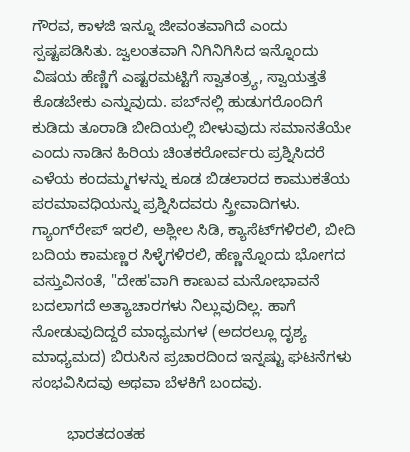ಗೌರವ, ಕಾಳಜಿ ಇನ್ನೂ ಜೀವಂತವಾಗಿದೆ ಎಂದು ಸ್ಪಷ್ಟಪಡಿಸಿತು. ಜ್ವಲಂತವಾಗಿ ನಿಗಿನಿಗಿಸಿದ ಇನ್ನೊಂದು ವಿಷಯ ಹೆಣ್ಣಿಗೆ ಎಷ್ಟರಮಟ್ಟಿಗೆ ಸ್ವಾತಂತ್ರ್ಯ, ಸ್ವಾಯತ್ತತೆ ಕೊಡಬೇಕು ಎನ್ನುವುದು. ಪಬ್‌ನಲ್ಲಿ ಹುಡುಗರೊಂದಿಗೆ ಕುಡಿದು ತೂರಾಡಿ ಬೀದಿಯಲ್ಲಿ ಬೀಳುವುದು ಸಮಾನತೆಯೇ ಎಂದು ನಾಡಿನ ಹಿರಿಯ ಚಿಂತಕರೋರ್ವರು ಪ್ರಶ್ನಿಸಿದರೆ ಎಳೆಯ ಕಂದಮ್ಮಗಳನ್ನು ಕೂಡ ಬಿಡಲಾರದ ಕಾಮುಕತೆಯ ಪರಮಾವಧಿಯನ್ನು ಪ್ರಶ್ನಿಸಿದವರು ಸ್ತ್ರೀವಾದಿಗಳು. ಗ್ಯಾಂಗ್‌ರೇಪ್‌ ಇರಲಿ, ಅಶ್ಲೀಲ ಸಿಡಿ, ಕ್ಯಾಸೆಟ್‌ಗಳಿರಲಿ, ಬೀದಿ ಬದಿಯ ಕಾಮಣ್ಣರ ಸಿಳ್ಳೆಗಳಿರಲಿ, ಹೆಣ್ಣನ್ನೊಂದು ಭೋಗದ ವಸ್ತುವಿನಂತೆ, "ದೇಹ'ವಾಗಿ ಕಾಣುವ ಮನೋಭಾವನೆ ಬದಲಾಗದೆ ಅತ್ಯಾಚಾರಗಳು ನಿಲ್ಲುವುದಿಲ್ಲ. ಹಾಗೆ ನೋಡುವುದಿದ್ದರೆ ಮಾಧ್ಯಮಗಳ (ಅದರಲ್ಲೂ ದೃಶ್ಯ ಮಾಧ್ಯಮದ) ಬಿರುಸಿನ ಪ್ರಚಾರದಿಂದ ಇನ್ನಷ್ಟು ಘಟನೆಗಳು ಸಂಭವಿಸಿದವು ಅಥವಾ ಬೆಳಕಿಗೆ ಬಂದವು.

        ಭಾರತದಂತಹ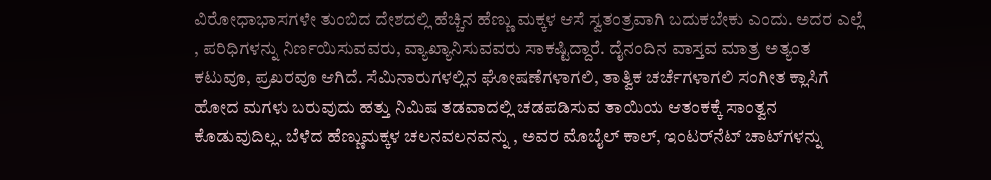ವಿರೋಧಾಭಾಸಗಳೇ ತುಂಬಿದ ದೇಶದಲ್ಲಿ ಹೆಚ್ಚಿನ ಹೆಣ್ಣು ಮಕ್ಕಳ ಆಸೆ ಸ್ವತಂತ್ರವಾಗಿ ಬದುಕಬೇಕು ಎಂದು. ಅದರ ಎಲ್ಲೆ , ಪರಿಧಿಗಳನ್ನು ನಿರ್ಣಯಿಸುವವರು, ವ್ಯಾಖ್ಯಾನಿಸುವವರು ಸಾಕಷ್ಟಿದ್ದಾರೆ. ದೈನಂದಿನ ವಾಸ್ತವ ಮಾತ್ರ ಅತ್ಯಂತ ಕಟುವೂ, ಪ್ರಖರವೂ ಆಗಿದೆ. ಸೆಮಿನಾರುಗಳಲ್ಲಿನ ಘೋಷಣೆಗಳಾಗಲಿ, ತಾತ್ವಿಕ ಚರ್ಚೆಗಳಾಗಲಿ ಸಂಗೀತ ಕ್ಲಾಸಿಗೆ ಹೋದ ಮಗಳು ಬರುವುದು ಹತ್ತು ನಿಮಿಷ ತಡವಾದಲ್ಲಿ ಚಡಪಡಿಸುವ ತಾಯಿಯ ಆತಂಕಕ್ಕೆ ಸಾಂತ್ವನ ಕೊಡುವುದಿಲ್ಲ. ಬೆಳೆದ ಹೆಣ್ಣುಮಕ್ಕಳ ಚಲನವಲನವನ್ನು , ಅವರ ಮೊಬೈಲ್‌ ಕಾಲ್‌, ಇಂಟರ್‌ನೆಟ್‌ ಚಾಟ್‌ಗಳನ್ನು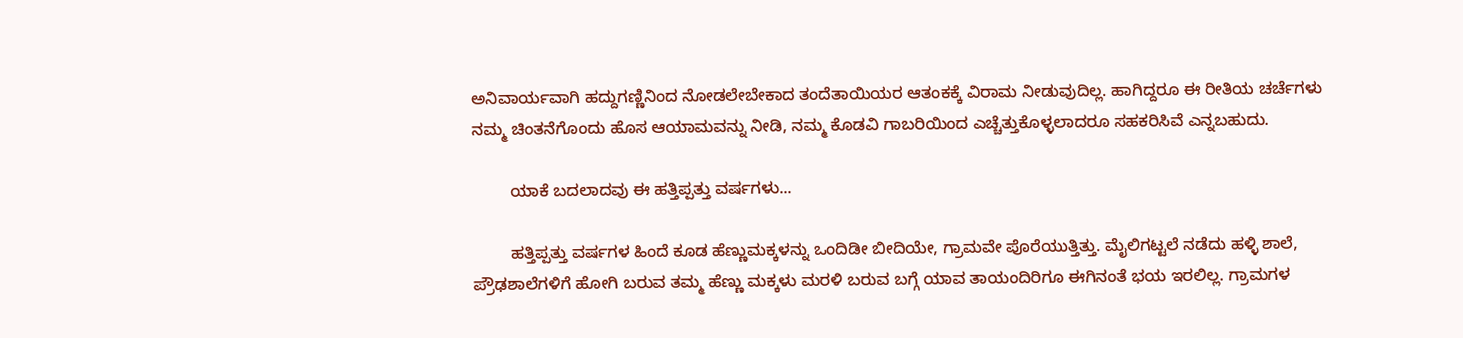ಅನಿವಾರ್ಯವಾಗಿ ಹದ್ದುಗಣ್ಣಿನಿಂದ ನೋಡಲೇಬೇಕಾದ ತಂದೆತಾಯಿಯರ ಆತಂಕಕ್ಕೆ ವಿರಾಮ ನೀಡುವುದಿಲ್ಲ. ಹಾಗಿದ್ದರೂ ಈ ರೀತಿಯ ಚರ್ಚೆಗಳು ನಮ್ಮ ಚಿಂತನೆಗೊಂದು ಹೊಸ ಆಯಾಮವನ್ನು ನೀಡಿ, ನಮ್ಮ ಕೊಡವಿ ಗಾಬರಿಯಿಂದ ಎಚ್ಚೆತ್ತುಕೊಳ್ಳಲಾದರೂ ಸಹಕರಿಸಿವೆ ಎನ್ನಬಹುದು.

        ಯಾಕೆ ಬದಲಾದವು ಈ ಹತ್ತಿಪ್ಪತ್ತು ವರ್ಷಗಳು...

        ಹತ್ತಿಪ್ಪತ್ತು ವರ್ಷಗಳ ಹಿಂದೆ ಕೂಡ ಹೆಣ್ಣುಮಕ್ಕಳನ್ನು ಒಂದಿಡೀ ಬೀದಿಯೇ, ಗ್ರಾಮವೇ ಪೊರೆಯುತ್ತಿತ್ತು. ಮೈಲಿಗಟ್ಟಲೆ ನಡೆದು ಹಳ್ಳಿ ಶಾಲೆ, ಪ್ರೌಢಶಾಲೆಗಳಿಗೆ ಹೋಗಿ ಬರುವ ತಮ್ಮ ಹೆಣ್ಣು ಮಕ್ಕಳು ಮರಳಿ ಬರುವ ಬಗ್ಗೆ ಯಾವ ತಾಯಂದಿರಿಗೂ ಈಗಿನಂತೆ ಭಯ ಇರಲಿಲ್ಲ. ಗ್ರಾಮಗಳ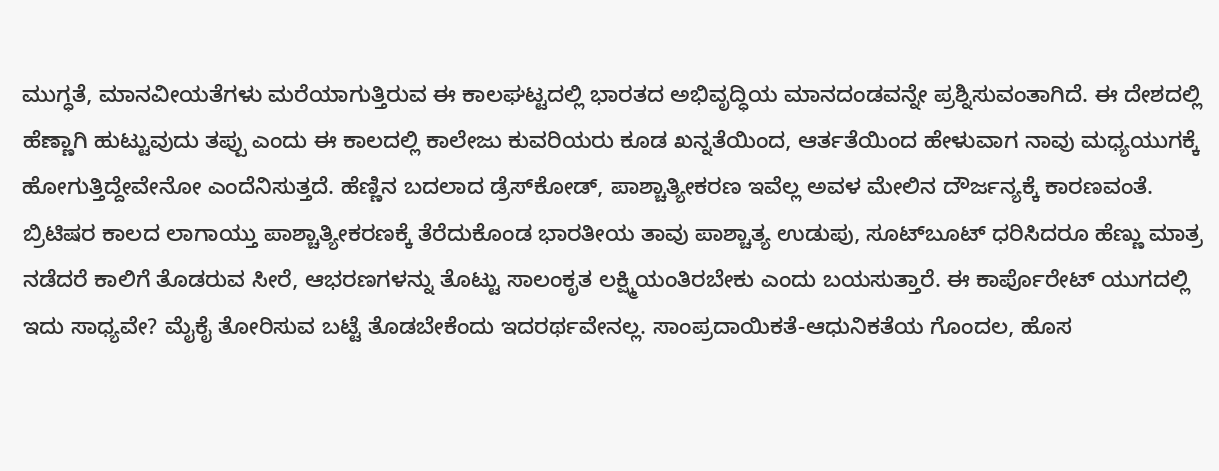ಮುಗ್ಧತೆ, ಮಾನವೀಯತೆಗಳು ಮರೆಯಾಗುತ್ತಿರುವ ಈ ಕಾಲಘಟ್ಟದಲ್ಲಿ ಭಾರತದ ಅಭಿವೃದ್ಧಿಯ ಮಾನದಂಡವನ್ನೇ ಪ್ರಶ್ನಿಸುವಂತಾಗಿದೆ. ಈ ದೇಶದಲ್ಲಿ ಹೆಣ್ಣಾಗಿ ಹುಟ್ಟುವುದು ತಪ್ಪು ಎಂದು ಈ ಕಾಲದಲ್ಲಿ ಕಾಲೇಜು ಕುವರಿಯರು ಕೂಡ ಖನ್ನತೆಯಿಂದ, ಆರ್ತತೆಯಿಂದ ಹೇಳುವಾಗ ನಾವು ಮಧ್ಯಯುಗಕ್ಕೆ ಹೋಗುತ್ತಿದ್ದೇವೇನೋ ಎಂದೆನಿಸುತ್ತದೆ. ಹೆಣ್ಣಿನ ಬದಲಾದ ಡ್ರೆಸ್‌ಕೋಡ್‌, ಪಾಶ್ಚಾತ್ಯೀಕರಣ ಇವೆಲ್ಲ ಅವಳ ಮೇಲಿನ ದೌರ್ಜನ್ಯಕ್ಕೆ ಕಾರಣವಂತೆ. ಬ್ರಿಟಿಷರ ಕಾಲದ ಲಾಗಾಯ್ತು ಪಾಶ್ಚಾತ್ಯೀಕರಣಕ್ಕೆ ತೆರೆದುಕೊಂಡ ಭಾರತೀಯ ತಾವು ಪಾಶ್ಚಾತ್ಯ ಉಡುಪು, ಸೂಟ್‌ಬೂಟ್‌ ಧರಿಸಿದರೂ ಹೆಣ್ಣು ಮಾತ್ರ ನಡೆದರೆ ಕಾಲಿಗೆ ತೊಡರುವ ಸೀರೆ, ಆಭರಣಗಳನ್ನು ತೊಟ್ಟು ಸಾಲಂಕೃತ ಲಕ್ಷ್ಮಿಯಂತಿರಬೇಕು ಎಂದು ಬಯಸುತ್ತಾರೆ. ಈ ಕಾರ್ಪೊರೇಟ್‌ ಯುಗದಲ್ಲಿ ಇದು ಸಾಧ್ಯವೇ? ಮೈಕೈ ತೋರಿಸುವ ಬಟ್ಟೆ ತೊಡಬೇಕೆಂದು ಇದರರ್ಥವೇನಲ್ಲ. ಸಾಂಪ್ರದಾಯಿಕತೆ-ಆಧುನಿಕತೆಯ ಗೊಂದಲ, ಹೊಸ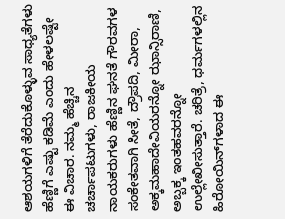ಆಶಯಗಳಿಗೆ ತೆರೆದುಕೊಳ್ಳುವ ಸಾಧ್ಯತೆಗಳು ಹೆಣ್ಣಿಗೆ ಎಷ್ಟು ಕಡಿಮೆ ಎಂದು ಹೇಳಲಷ್ಟೇ ಈ ವಿಚಾರ. ನಮ್ಮ ಹೆಚ್ಚಿನ ಚರ್ಚಾಪಟುಗಳು, ರಾಜಕೀಯ ನಾಯಕರುಗಳು ಹೆಣ್ಣಿನ ಘನತೆ ಗೌರವಗಳ ಸಂಕೇತವಾಗಿ ಸೀತೆ, ದ್ರೌಪದಿ, ಮೀರಾ, ಅಕ್ಕಮಹಾದೇವಿಯರನ್ನೋ ಝಾನ್ಸಿರಾಣಿ, ಅಬ್ಬಕ್ಕ ಇಂತಹವರನ್ನೋ ಉಲ್ಲೇಖೀಸುತ್ತಾರೆ. ಚರಿತ್ರೆ, ಧರ್ಮಗಳಲ್ಲಿನ ಹಿರೋಯಿನ್‌ಗಳಾದ ಈ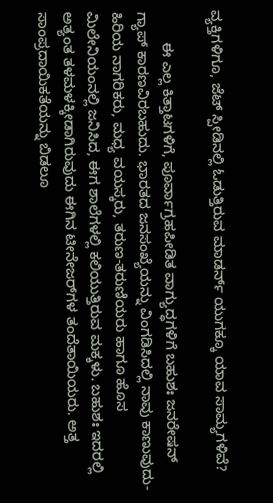ವ್ಯಕ್ತಿಗಳಿಗೂ, ಜೆಟ್‌ ಸ್ಪೀಡಿನಲ್ಲಿ ಓಡುತ್ತಿರುವ ಮಾಡರ್ನ್ ಯುಗಕ್ಕೂ ಯಾವ ಸಾಮ್ಯಗಳಿವೆ?

        ಈ ಎಲ್ಲ ಕಿತ್ತಾಟಗಳಿಗೆ, ಪೂರ್ವಾಗ್ರಹಪೀಡಿತ ವಾಗ್ಯುದ್ಧಗಳಿಗೆ ಬಹುಶಃ ಜನರೇಷನ್‌ ಗ್ಯಾಪ್‌ ಕಾರಣವಿರಬಹುದು. ಭಾರತದ ಜನಸಂಖ್ಯೆಯನ್ನು ವಿಂಗಡಿಸಿದಲ್ಲಿ ನಾವು ಕಾಣುವುದು- ಹಿರಿಯ ನಾಗರಿಕರು, ಮಧ್ಯ ವಯಸ್ಕರು, ತರುಣ-ತರುಣಿಯರು ಹಾಗೂ ಹೊಸ ಮಿಲೇನಿಯಂನಲ್ಲಿ ಜನಿಸಿದ, ಈಗ ಶಾಲೆಗಳಲ್ಲಿ ಕಲಿಯುತ್ತಿರುವ ಮಕ್ಕಳು. ಬಹುಶಃ ಇದರಲ್ಲಿ ಅತ್ಯಂತ ತಳಮಳಕ್ಕೀಡಾಗಿರುವುದು ಈಗಿನ ಟೀನೇಜರ್‌ಗಳ ತಂದೆತಾಯಿಯರು. ಅತ್ತ ಸಾಂಪ್ರದಾಯಿಕತೆಯನ್ನು ಬಿಡಲೂ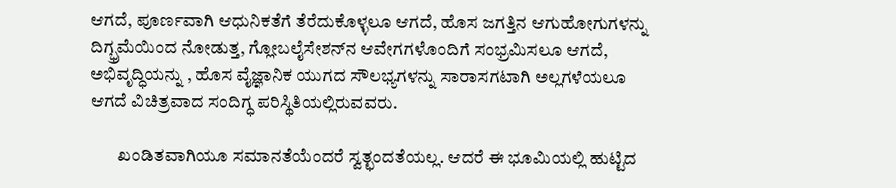ಆಗದೆ, ಪೂರ್ಣವಾಗಿ ಆಧುನಿಕತೆಗೆ ತೆರೆದುಕೊಳ್ಳಲೂ ಆಗದೆ, ಹೊಸ ಜಗತ್ತಿನ ಆಗುಹೋಗುಗಳನ್ನು ದಿಗ್ಭ್ರಮೆಯಿಂದ ನೋಡುತ್ತ, ಗ್ಲೋಬಲೈಸೇಶನ್‌ನ ಆವೇಗಗಳೊಂದಿಗೆ ಸಂಭ್ರಮಿಸಲೂ ಆಗದೆ, ಅಭಿವೃದ್ಧಿಯನ್ನು , ಹೊಸ ವೈಜ್ಞಾನಿಕ ಯುಗದ ಸೌಲಭ್ಯಗಳನ್ನು ಸಾರಾಸಗಟಾಗಿ ಅಲ್ಲಗಳೆಯಲೂ ಆಗದೆ ವಿಚಿತ್ರವಾದ ಸಂದಿಗ್ಧ ಪರಿಸ್ಥಿತಿಯಲ್ಲಿರುವವರು.

        ಖಂಡಿತವಾಗಿಯೂ ಸಮಾನತೆಯೆಂದರೆ ಸ್ವತ್ಛಂದತೆಯಲ್ಲ. ಆದರೆ ಈ ಭೂಮಿಯಲ್ಲಿ ಹುಟ್ಟಿದ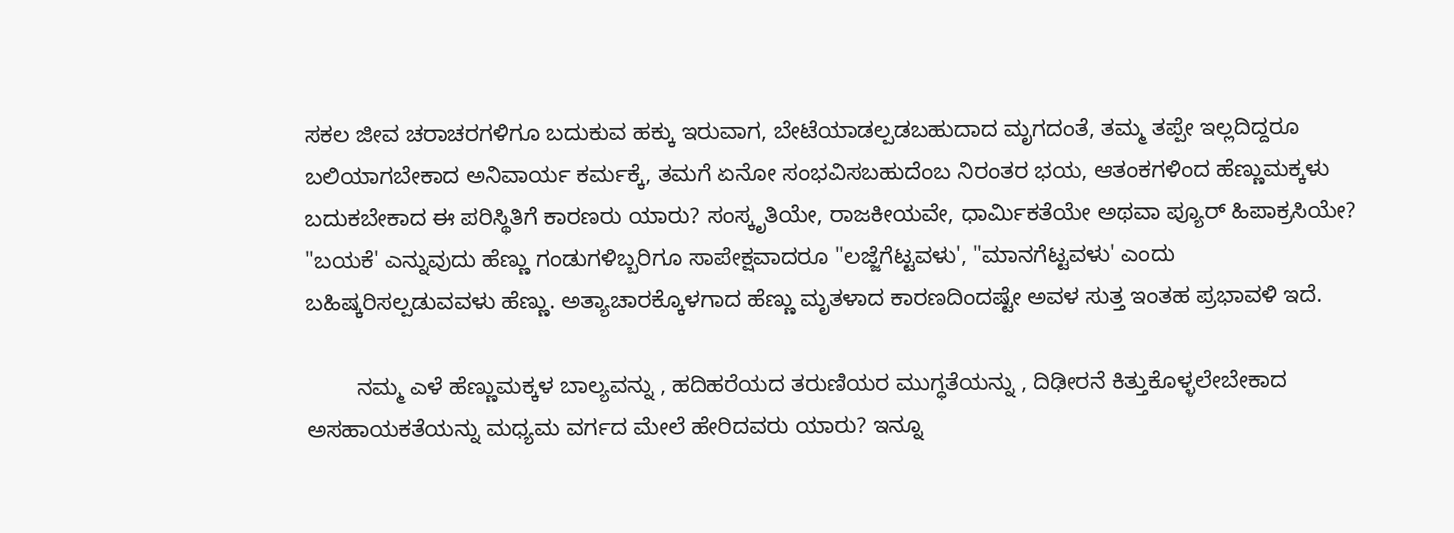ಸಕಲ ಜೀವ ಚರಾಚರಗಳಿಗೂ ಬದುಕುವ ಹಕ್ಕು ಇರುವಾಗ, ಬೇಟೆಯಾಡಲ್ಪಡಬಹುದಾದ ಮೃಗದಂತೆ, ತಮ್ಮ ತಪ್ಪೇ ಇಲ್ಲದಿದ್ದರೂ ಬಲಿಯಾಗಬೇಕಾದ ಅನಿವಾರ್ಯ ಕರ್ಮಕ್ಕೆ, ತಮಗೆ ಏನೋ ಸಂಭವಿಸಬಹುದೆಂಬ ನಿರಂತರ ಭಯ, ಆತಂಕಗಳಿಂದ ಹೆಣ್ಣುಮಕ್ಕಳು ಬದುಕಬೇಕಾದ ಈ ಪರಿಸ್ಥಿತಿಗೆ ಕಾರಣರು ಯಾರು? ಸಂಸ್ಕೃತಿಯೇ, ರಾಜಕೀಯವೇ, ಧಾರ್ಮಿಕತೆಯೇ ಅಥವಾ ಪ್ಯೂರ್‌ ಹಿಪಾಕ್ರಸಿಯೇ? "ಬಯಕೆ' ಎನ್ನುವುದು ಹೆಣ್ಣು ಗಂಡುಗಳಿಬ್ಬರಿಗೂ ಸಾಪೇಕ್ಷವಾದರೂ "ಲಜ್ಜೆಗೆಟ್ಟವಳು', "ಮಾನಗೆಟ್ಟವಳು' ಎಂದು ಬಹಿಷ್ಕರಿಸಲ್ಪಡುವವಳು ಹೆಣ್ಣು. ಅತ್ಯಾಚಾರಕ್ಕೊಳಗಾದ ಹೆಣ್ಣು ಮೃತಳಾದ ಕಾರಣದಿಂದಷ್ಟೇ ಅವಳ ಸುತ್ತ ಇಂತಹ ಪ್ರಭಾವಳಿ ಇದೆ.

        ನಮ್ಮ ಎಳೆ ಹೆಣ್ಣುಮಕ್ಕಳ ಬಾಲ್ಯವನ್ನು , ಹದಿಹರೆಯದ ತರುಣಿಯರ ಮುಗ್ಧತೆಯನ್ನು , ದಿಢೀರನೆ ಕಿತ್ತುಕೊಳ್ಳಲೇಬೇಕಾದ ಅಸಹಾಯಕತೆಯನ್ನು ಮಧ್ಯಮ ವರ್ಗದ ಮೇಲೆ ಹೇರಿದವರು ಯಾರು? ಇನ್ನೂ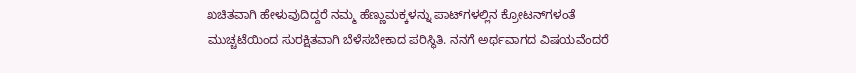ಖಚಿತವಾಗಿ ಹೇಳುವುದಿದ್ದರೆ ನಮ್ಮ ಹೆಣ್ಣುಮಕ್ಕಳನ್ನು ಪಾಟ್‌ಗಳಲ್ಲಿನ ಕ್ರೋಟನ್‌ಗಳಂತೆ ಮುಚ್ಚಟೆಯಿಂದ ಸುರಕ್ಷಿತವಾಗಿ ಬೆಳೆಸಬೇಕಾದ ಪರಿಸ್ಥಿತಿ. ನನಗೆ ಅರ್ಥವಾಗದ ವಿಷಯವೆಂದರೆ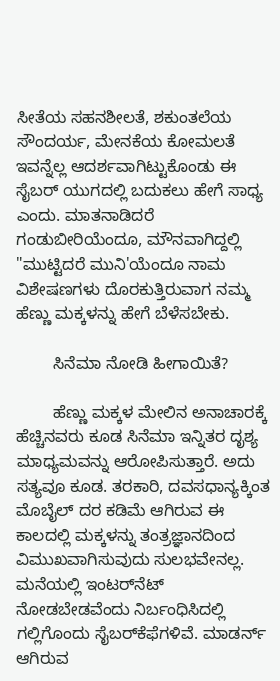ಸೀತೆಯ ಸಹನಶೀಲತೆ, ಶಕುಂತಲೆಯ ಸೌಂದರ್ಯ, ಮೇನಕೆಯ ಕೋಮಲತೆ ಇವನ್ನೆಲ್ಲ ಆದರ್ಶವಾಗಿಟ್ಟುಕೊಂಡು ಈ ಸೈಬರ್‌ ಯುಗದಲ್ಲಿ ಬದುಕಲು ಹೇಗೆ ಸಾಧ್ಯ ಎಂದು. ಮಾತನಾಡಿದರೆ ಗಂಡುಬೀರಿಯೆಂದೂ, ಮೌನವಾಗಿದ್ದಲ್ಲಿ "ಮುಟ್ಟಿದರೆ ಮುನಿ'ಯೆಂದೂ ನಾಮ ವಿಶೇಷಣಗಳು ದೊರಕುತ್ತಿರುವಾಗ ನಮ್ಮ ಹೆಣ್ಣು ಮಕ್ಕಳನ್ನು ಹೇಗೆ ಬೆಳೆಸಬೇಕು.

        ಸಿನೆಮಾ ನೋಡಿ ಹೀಗಾಯಿತೆ?

        ಹೆಣ್ಣು ಮಕ್ಕಳ ಮೇಲಿನ ಅನಾಚಾರಕ್ಕೆ ಹೆಚ್ಚಿನವರು ಕೂಡ ಸಿನೆಮಾ ಇನ್ನಿತರ ದೃಶ್ಯ ಮಾಧ್ಯಮವನ್ನು ಆರೋಪಿಸುತ್ತಾರೆ. ಅದು ಸತ್ಯವೂ ಕೂಡ. ತರಕಾರಿ, ದವಸಧಾನ್ಯಕ್ಕಿಂತ ಮೊಬೈಲ್‌ ದರ ಕಡಿಮೆ ಆಗಿರುವ ಈ ಕಾಲದಲ್ಲಿ ಮಕ್ಕಳನ್ನು ತಂತ್ರಜ್ಞಾನದಿಂದ ವಿಮುಖವಾಗಿಸುವುದು ಸುಲಭವೇನಲ್ಲ. ಮನೆಯಲ್ಲಿ ಇಂಟರ್‌ನೆಟ್‌ ನೋಡಬೇಡವೆಂದು ನಿರ್ಬಂಧಿಸಿದಲ್ಲಿ ಗಲ್ಲಿಗೊಂದು ಸೈಬರ್‌ಕೆಫೆಗಳಿವೆ. ಮಾಡರ್ನ್ ಆಗಿರುವ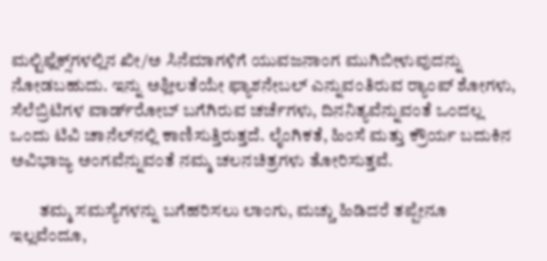ಮಲ್ಟಿಫ್ಲೆಕ್ಸ್‌ಗಳಲ್ಲಿನ ಖೀ/ಅ ಸಿನೆಮಾಗಳಿಗೆ ಯುವಜನಾಂಗ ಮುಗಿಬೀಳುವುದನ್ನು ನೋಡಬಹುದು. ಇನ್ನು ಅಶ್ಲೀಲತೆಯೇ ಫ್ಯಾಶನೇಬಲ್‌ ಎನ್ನುವಂತಿರುವ ರ್‍ಯಾಂಪ್‌ ಶೋಗಳು, ಸೆಲೆಬ್ರಿಟಿಗಳ ವಾರ್ಡ್‌ರೋಬ್‌ ಬಗೆಗಿರುವ ಚರ್ಚೆಗಳು, ದಿನನಿತ್ಯವೆನ್ನುವಂತೆ ಒಂದಲ್ಲ ಒಂದು ಟಿವಿ ಚಾನೆಲ್‌ನಲ್ಲಿ ಕಾಣಿಸುತ್ತಿರುತ್ತದೆ. ಲೈಂಗಿಕತೆ, ಹಿಂಸೆ ಮತ್ತು ಕ್ರೌರ್ಯ ಬದುಕಿನ ಅವಿಭಾಜ್ಯ ಅಂಗವೆನ್ನುವಂತೆ ನಮ್ಮ ಚಲನಚಿತ್ರಗಳು ತೋರಿಸುತ್ತವೆ.

        ತಮ್ಮ ಸಮಸ್ಯೆಗಳನ್ನು ಬಗೆಹರಿಸಲು ಲಾಂಗು, ಮಚ್ಚು ಹಿಡಿದರೆ ತಪ್ಪೇನೂ ಇಲ್ಲವೆಂದೂ,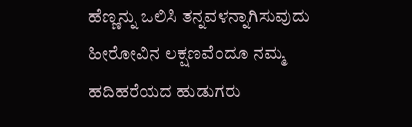ಹೆಣ್ಣನ್ನು ಒಲಿಸಿ ತನ್ನವಳನ್ನಾಗಿಸುವುದು ಹೀರೋವಿನ ಲಕ್ಷಣವೆಂದೂ ನಮ್ಮ ಹದಿಹರೆಯದ ಹುಡುಗರು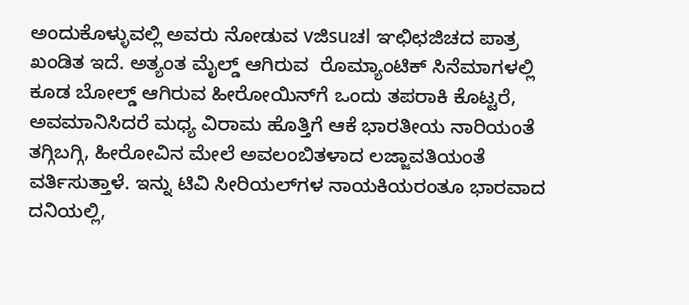ಅಂದುಕೊಳ್ಳುವಲ್ಲಿ ಅವರು ನೋಡುವ vಜಿsuಚl ಞಛಿಛಜಿಚದ ಪಾತ್ರ ಖಂಡಿತ ಇದೆ. ಅತ್ಯಂತ ಮೈಲ್ಡ್‌ ಆಗಿರುವ  ರೊಮ್ಯಾಂಟಿಕ್‌ ಸಿನೆಮಾಗಳಲ್ಲಿ ಕೂಡ ಬೋಲ್ಡ್‌ ಆಗಿರುವ ಹೀರೋಯಿನ್‌ಗೆ ಒಂದು ತಪರಾಕಿ ಕೊಟ್ಟರೆ, ಅವಮಾನಿಸಿದರೆ ಮಧ್ಯ ವಿರಾಮ ಹೊತ್ತಿಗೆ ಆಕೆ ಭಾರತೀಯ ನಾರಿಯಂತೆ ತಗ್ಗಿಬಗ್ಗಿ, ಹೀರೋವಿನ ಮೇಲೆ ಅವಲಂಬಿತಳಾದ ಲಜ್ಜಾವತಿಯಂತೆ ವರ್ತಿಸುತ್ತಾಳೆ. ಇನ್ನು ಟಿವಿ ಸೀರಿಯಲ್‌ಗ‌ಳ ನಾಯಕಿಯರಂತೂ ಭಾರವಾದ ದನಿಯಲ್ಲಿ,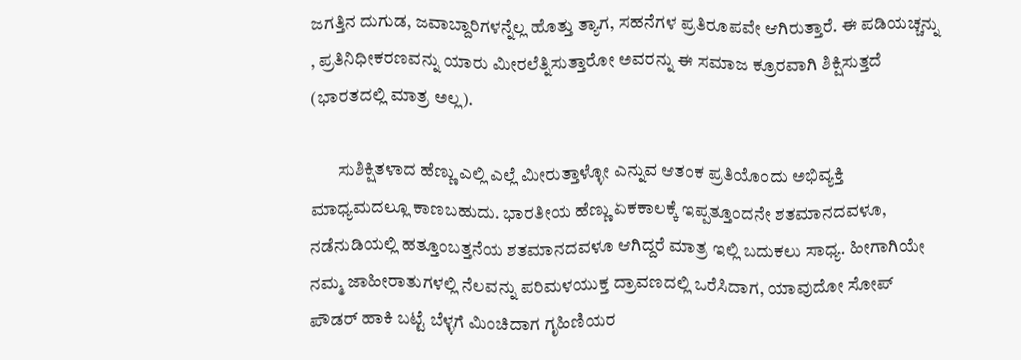ಜಗತ್ತಿನ ದುಗುಡ, ಜವಾಬ್ದಾರಿಗಳನ್ನೆಲ್ಲ ಹೊತ್ತು ತ್ಯಾಗ, ಸಹನೆಗಳ ಪ್ರತಿರೂಪವೇ ಆಗಿರುತ್ತಾರೆ. ಈ ಪಡಿಯಚ್ಚನ್ನು , ಪ್ರತಿನಿಧೀಕರಣವನ್ನು ಯಾರು ಮೀರಲೆತ್ನಿಸುತ್ತಾರೋ ಅವರನ್ನು ಈ ಸಮಾಜ ಕ್ರೂರವಾಗಿ ಶಿಕ್ಷಿಸುತ್ತದೆ (ಭಾರತದಲ್ಲಿ ಮಾತ್ರ ಅಲ್ಲ).

        ಸುಶಿಕ್ಷಿತಳಾದ ಹೆಣ್ಣು ಎಲ್ಲಿ ಎಲ್ಲೆ ಮೀರುತ್ತಾಳ್ಳೋ ಎನ್ನುವ ಆತಂಕ ಪ್ರತಿಯೊಂದು ಅಭಿವ್ಯಕ್ತಿ ಮಾಧ್ಯಮದಲ್ಲೂ ಕಾಣಬಹುದು. ಭಾರತೀಯ ಹೆಣ್ಣು ಏಕಕಾಲಕ್ಕೆ ಇಪ್ಪತ್ತೂಂದನೇ ಶತಮಾನದವಳೂ, ನಡೆನುಡಿಯಲ್ಲಿ ಹತ್ತೂಂಬತ್ತನೆಯ ಶತಮಾನದವಳೂ ಆಗಿದ್ದರೆ ಮಾತ್ರ ಇಲ್ಲಿ ಬದುಕಲು ಸಾಧ್ಯ. ಹೀಗಾಗಿಯೇ ನಮ್ಮ ಜಾಹೀರಾತುಗಳಲ್ಲಿ ನೆಲವನ್ನು ಪರಿಮಳಯುಕ್ತ ದ್ರಾವಣದಲ್ಲಿ ಒರೆಸಿದಾಗ, ಯಾವುದೋ ಸೋಪ್‌ ಪೌಡರ್‌ ಹಾಕಿ ಬಟ್ಟೆ ಬೆಳ್ಳಗೆ ಮಿಂಚಿದಾಗ ಗೃಹಿಣಿಯರ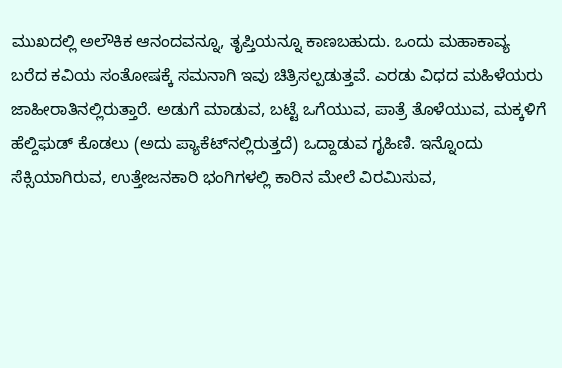ಮುಖದಲ್ಲಿ ಅಲೌಕಿಕ ಆನಂದವನ್ನೂ, ತೃಪ್ತಿಯನ್ನೂ ಕಾಣಬಹುದು. ಒಂದು ಮಹಾಕಾವ್ಯ ಬರೆದ ಕವಿಯ ಸಂತೋಷಕ್ಕೆ ಸಮನಾಗಿ ಇವು ಚಿತ್ರಿಸಲ್ಪಡುತ್ತವೆ. ಎರಡು ವಿಧದ ಮಹಿಳೆಯರು ಜಾಹೀರಾತಿನಲ್ಲಿರುತ್ತಾರೆ. ಅಡುಗೆ ಮಾಡುವ, ಬಟ್ಟೆ ಒಗೆಯುವ, ಪಾತ್ರೆ ತೊಳೆಯುವ, ಮಕ್ಕಳಿಗೆ ಹೆಲ್ದಿಫ‌ುಡ್‌ ಕೊಡಲು (ಅದು ಪ್ಯಾಕೆಟ್‌ನಲ್ಲಿರುತ್ತದೆ) ಒದ್ದಾಡುವ ಗೃಹಿಣಿ. ಇನ್ನೊಂದು ಸೆಕ್ಸಿಯಾಗಿರುವ, ಉತ್ತೇಜನಕಾರಿ ಭಂಗಿಗಳಲ್ಲಿ ಕಾರಿನ ಮೇಲೆ ವಿರಮಿಸುವ,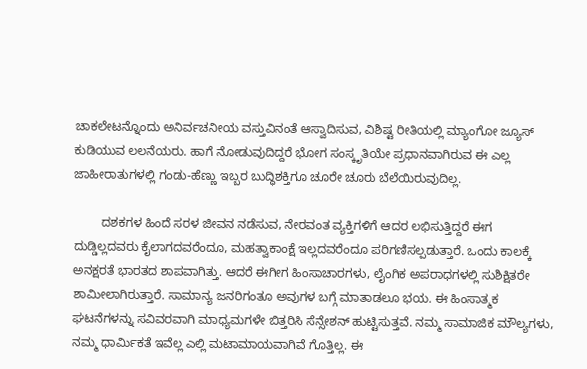ಚಾಕಲೇಟನ್ನೊಂದು ಅನಿರ್ವಚನೀಯ ವಸ್ತುವಿನಂತೆ ಆಸ್ವಾದಿಸುವ, ವಿಶಿಷ್ಟ ರೀತಿಯಲ್ಲಿ ಮ್ಯಾಂಗೋ ಜ್ಯೂಸ್‌ ಕುಡಿಯುವ ಲಲನೆಯರು. ಹಾಗೆ ನೋಡುವುದಿದ್ದರೆ ಭೋಗ ಸಂಸ್ಕೃತಿಯೇ ಪ್ರಧಾನವಾಗಿರುವ ಈ ಎಲ್ಲ ಜಾಹೀರಾತುಗಳಲ್ಲಿ ಗಂಡು-ಹೆಣ್ಣು ಇಬ್ಬರ ಬುದ್ಧಿಶಕ್ತಿಗೂ ಚೂರೇ ಚೂರು ಬೆಲೆಯಿರುವುದಿಲ್ಲ.

        ದಶಕಗಳ ಹಿಂದೆ ಸರಳ ಜೀವನ ನಡೆಸುವ, ನೇರವಂತ ವ್ಯಕ್ತಿಗಳಿಗೆ ಆದರ ಲಭಿಸುತ್ತಿದ್ದರೆ ಈಗ ದುಡ್ಡಿಲ್ಲದವರು ಕೈಲಾಗದವರೆಂದೂ, ಮಹತ್ವಾಕಾಂಕ್ಷೆ ಇಲ್ಲದವರೆಂದೂ ಪರಿಗಣಿಸಲ್ಪಡುತ್ತಾರೆ. ಒಂದು ಕಾಲಕ್ಕೆ ಅನಕ್ಷರತೆ ಭಾರತದ ಶಾಪವಾಗಿತ್ತು. ಆದರೆ ಈಗೀಗ ಹಿಂಸಾಚಾರಗಳು, ಲೈಂಗಿಕ ಅಪರಾಧಗಳಲ್ಲಿ ಸುಶಿಕ್ಷಿತರೇ ಶಾಮೀಲಾಗಿರುತ್ತಾರೆ. ಸಾಮಾನ್ಯ ಜನರಿಗಂತೂ ಅವುಗಳ ಬಗ್ಗೆ ಮಾತಾಡಲೂ ಭಯ. ಈ ಹಿಂಸಾತ್ಮಕ ಘಟನೆಗಳನ್ನು ಸವಿವರವಾಗಿ ಮಾಧ್ಯಮಗಳೇ ಬಿತ್ತರಿಸಿ ಸೆನ್ಸೇಶನ್‌ ಹುಟ್ಟಿಸುತ್ತವೆ. ನಮ್ಮ ಸಾಮಾಜಿಕ ಮೌಲ್ಯಗಳು, ನಮ್ಮ ಧಾರ್ಮಿಕತೆ ಇವೆಲ್ಲ ಎಲ್ಲಿ ಮಟಾಮಾಯವಾಗಿವೆ ಗೊತ್ತಿಲ್ಲ. ಈ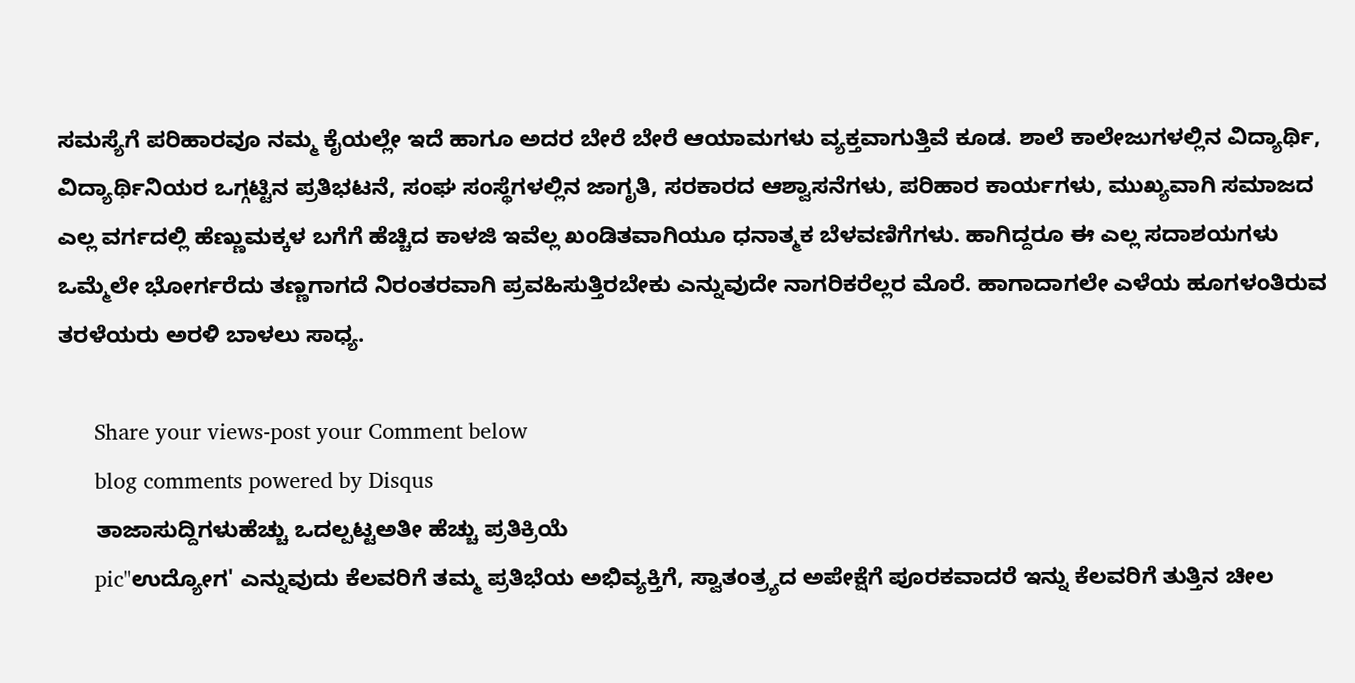ಸಮಸ್ಯೆಗೆ ಪರಿಹಾರವೂ ನಮ್ಮ ಕೈಯಲ್ಲೇ ಇದೆ ಹಾಗೂ ಅದರ ಬೇರೆ ಬೇರೆ ಆಯಾಮಗಳು ವ್ಯಕ್ತವಾಗುತ್ತಿವೆ ಕೂಡ. ಶಾಲೆ ಕಾಲೇಜುಗಳಲ್ಲಿನ ವಿದ್ಯಾರ್ಥಿ, ವಿದ್ಯಾರ್ಥಿನಿಯರ ಒಗ್ಗಟ್ಟಿನ ಪ್ರತಿಭಟನೆ, ಸಂಘ ಸಂಸ್ಥೆಗಳಲ್ಲಿನ ಜಾಗೃತಿ, ಸರಕಾರದ ಆಶ್ವಾಸನೆಗಳು, ಪರಿಹಾರ ಕಾರ್ಯಗಳು, ಮುಖ್ಯವಾಗಿ ಸಮಾಜದ ಎಲ್ಲ ವರ್ಗದಲ್ಲಿ ಹೆಣ್ಣುಮಕ್ಕಳ ಬಗೆಗೆ ಹೆಚ್ಚಿದ ಕಾಳಜಿ ಇವೆಲ್ಲ ಖಂಡಿತವಾಗಿಯೂ ಧನಾತ್ಮಕ ಬೆಳವಣಿಗೆಗಳು. ಹಾಗಿದ್ದರೂ ಈ ಎಲ್ಲ ಸದಾಶಯಗಳು ಒಮ್ಮೆಲೇ ಭೋರ್ಗರೆದು ತಣ್ಣಗಾಗದೆ ನಿರಂತರವಾಗಿ ಪ್ರವಹಿಸುತ್ತಿರಬೇಕು ಎನ್ನುವುದೇ ನಾಗರಿಕರೆಲ್ಲರ ಮೊರೆ. ಹಾಗಾದಾಗಲೇ ಎಳೆಯ ಹೂಗಳಂತಿರುವ ತರಳೆಯರು ಅರಳಿ ಬಾಳಲು ಸಾಧ್ಯ.

      Share your views-post your Comment below
      blog comments powered by Disqus
      ತಾಜಾಸುದ್ದಿಗಳುಹೆಚ್ಚು ಒದಲ್ಪಟ್ಟಅತೀ ಹೆಚ್ಚು ಪ್ರತಿಕ್ರಿಯೆ
      pic"ಉದ್ಯೋಗ' ಎನ್ನುವುದು ಕೆಲವರಿಗೆ ತಮ್ಮ ಪ್ರತಿಭೆಯ ಅಭಿವ್ಯಕ್ತಿಗೆ, ಸ್ವಾತಂತ್ರ್ಯದ ಅಪೇಕ್ಷೆಗೆ ಪೂರಕವಾದರೆ ಇನ್ನು ಕೆಲವರಿಗೆ ತುತ್ತಿನ ಚೀಲ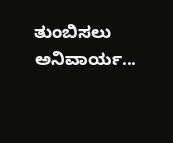ತುಂಬಿಸಲು ಅನಿವಾರ್ಯ...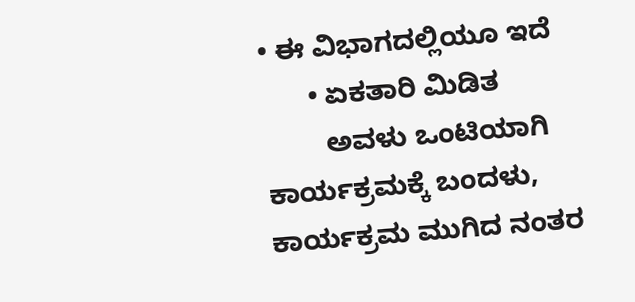• ಈ ವಿಭಾಗದಲ್ಲಿಯೂ ಇದೆ
      • ಏಕತಾರಿ ಮಿಡಿತ
        ಅವಳು ಒಂಟಿಯಾಗಿ ಕಾರ್ಯಕ್ರಮಕ್ಕೆ ಬಂದಳು, ಕಾರ್ಯಕ್ರಮ ಮುಗಿದ ನಂತರ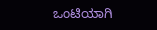ಒಂಟಿಯಾಗಿ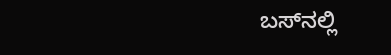ಬಸ್‌ನಲ್ಲಿ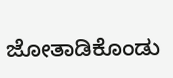ಜೋತಾಡಿಕೊಂಡು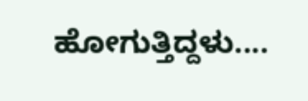ಹೋಗುತ್ತಿದ್ದಳು....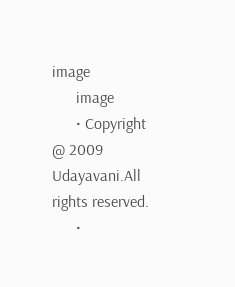image
      image
      • Copyright @ 2009 Udayavani.All rights reserved.
      •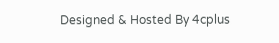Designed & Hosted By 4cplus